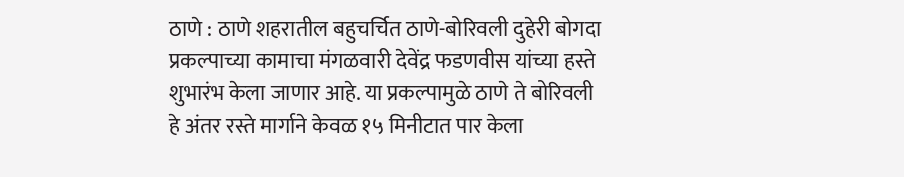ठाणे : ठाणे शहरातील बहुचर्चित ठाणे-बोरिवली दुहेरी बोगदा प्रकल्पाच्या कामाचा मंगळवारी देवेंद्र फडणवीस यांच्या हस्ते शुभारंभ केला जाणार आहे. या प्रकल्पामुळे ठाणे ते बोरिवली हे अंतर रस्ते मार्गाने केवळ १५ मिनीटात पार केला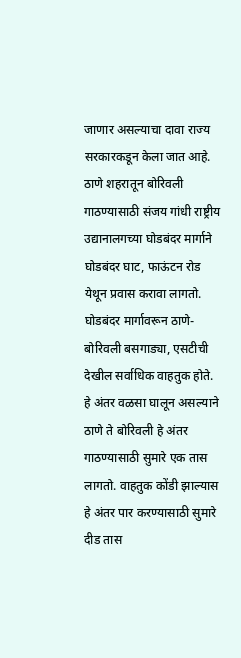जाणार असल्याचा दावा राज्य सरकारकडून केला जात आहे.
ठाणे शहरातून बोरिवली गाठण्यासाठी संजय गांधी राष्ट्रीय उद्यानालगच्या घोडबंदर मार्गाने घोडबंदर घाट, फाऊंटन रोड येथून प्रवास करावा लागतो. घोडबंदर मार्गावरून ठाणे-बोरिवली बसगाड्या, एसटीची देखील सर्वाधिक वाहतुक होते. हे अंतर वळसा घालून असल्याने ठाणे ते बोरिवली हे अंतर गाठण्यासाठी सुमारे एक तास लागतो. वाहतुक कोंडी झाल्यास हे अंतर पार करण्यासाठी सुमारे दीड तास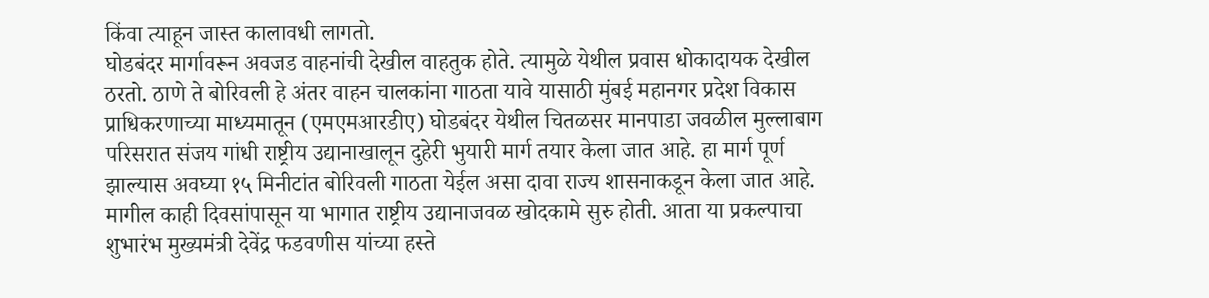किंवा त्याहून जास्त कालावधी लागतो.
घोडबंदर मार्गावरून अवजड वाहनांची देखील वाहतुक होते. त्यामुळे येथील प्रवास धोकादायक देखील ठरतो. ठाणे ते बोरिवली हे अंतर वाहन चालकांना गाठता यावे यासाठी मुंबई महानगर प्रदेश विकास प्राधिकरणाच्या माध्यमातून (एमएमआरडीए) घोडबंदर येथील चितळसर मानपाडा जवळील मुल्लाबाग परिसरात संजय गांधी राष्ट्रीय उद्यानाखालून दुहेरी भुयारी मार्ग तयार केला जात आहे. हा मार्ग पूर्ण झाल्यास अवघ्या १५ मिनीटांत बोरिवली गाठता येईल असा दावा राज्य शासनाकडून केला जात आहे.
मागील काही दिवसांपासून या भागात राष्ट्रीय उद्यानाजवळ खोदकामे सुरु होती. आता या प्रकल्पाचा शुभारंभ मुख्यमंत्री देवेंद्र फडवणीस यांच्या हस्ते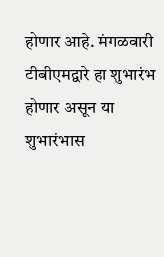होणार आहे. मंगळवारी टीबीएमद्वारे हा शुभारंभ होणार असून या शुभारंभास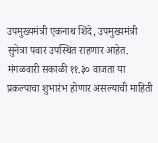उपमुख्यमंत्री एकनाथ शिंदे, उपमुख्यमंत्री सुनेत्रा पवार उपस्थित राहणार आहेत. मंगळवारी सकाळी ११.३० वाजता या प्रकल्पाचा शुभारंभ होणार असल्याची माहिती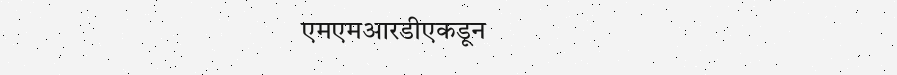एमएमआरडीएकडून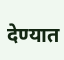देण्यात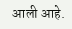आली आहे.